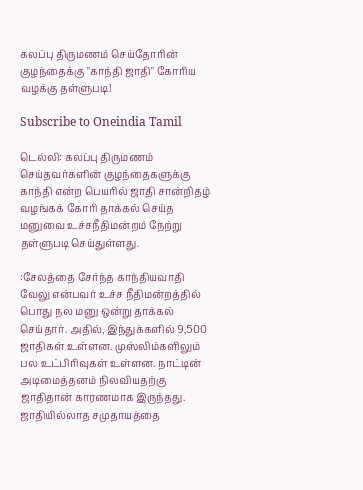கலப்பு திருமணம் செய்தோரின் குழந்தைக்கு "காந்தி ஜாதி" கோரிய வழக்கு தள்ளுபடி!

Subscribe to Oneindia Tamil

டெல்லி: கலப்பு திருமணம் செய்தவர்களின் குழந்தைகளுக்கு காந்தி என்ற பெயரில் ஜாதி சான்றிதழ் வழங்கக் கோரி தாக்கல் செய்த மனுவை உச்சநீதிமன்றம் நேற்று தள்ளுபடி செய்துள்ளது.

:சேலத்தை சேர்ந்த காந்தியவாதி வேலு என்பவர் உச்ச நீதிமன்றத்தில் பொது நல மனு ஒன்று தாக்கல் செய்தார். அதில், இந்துக்களில் 9,500 ஜாதிகள் உள்ளன. முஸ்லிம்களிலும் பல உட்பிரிவுகள் உள்ளன. நாட்டின் அடிமைத்தனம் நிலவியதற்கு ஜாதிதான் காரணமாக இருந்தது. ஜாதியில்லாத சமுதாயத்தை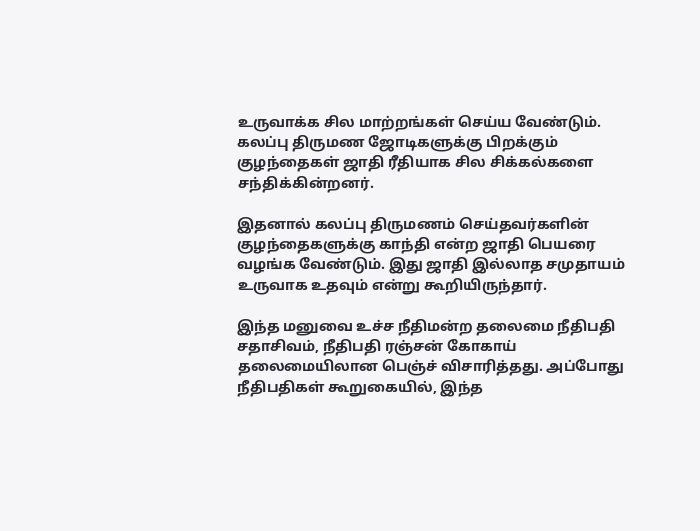உருவாக்க சில மாற்றங்கள் செய்ய வேண்டும். கலப்பு திருமண ஜோடிகளுக்கு பிறக்கும் குழந்தைகள் ஜாதி ரீதியாக சில சிக்கல்களை சந்திக்கின்றனர்.

இதனால் கலப்பு திருமணம் செய்தவர்களின் குழந்தைகளுக்கு காந்தி என்ற ஜாதி பெயரை வழங்க வேண்டும். இது ஜாதி இல்லாத சமுதாயம் உருவாக உதவும் என்று கூறியிருந்தார்.

இந்த மனுவை உச்ச நீதிமன்ற தலைமை நீதிபதி சதாசிவம், நீதிபதி ரஞ்சன் கோகாய் தலைமையிலான பெஞ்ச் விசாரித்தது. அப்போது நீதிபதிகள் கூறுகையில், இந்த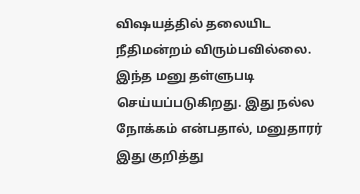விஷயத்தில் தலையிட நீதிமன்றம் விரும்பவில்லை. இந்த மனு தள்ளுபடி செய்யப்படுகிறது. இது நல்ல நோக்கம் என்பதால், மனுதாரர் இது குறித்து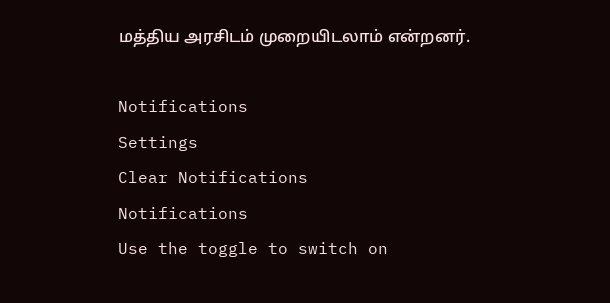மத்திய அரசிடம் முறையிடலாம் என்றனர்.

Notifications
Settings
Clear Notifications
Notifications
Use the toggle to switch on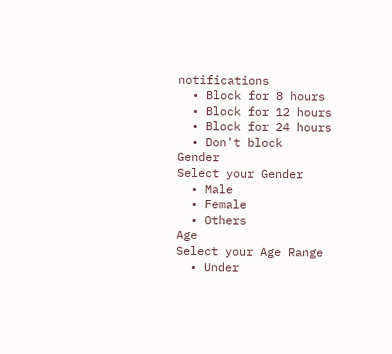notifications
  • Block for 8 hours
  • Block for 12 hours
  • Block for 24 hours
  • Don't block
Gender
Select your Gender
  • Male
  • Female
  • Others
Age
Select your Age Range
  • Under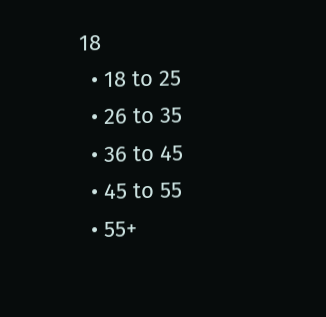18
  • 18 to 25
  • 26 to 35
  • 36 to 45
  • 45 to 55
  • 55+